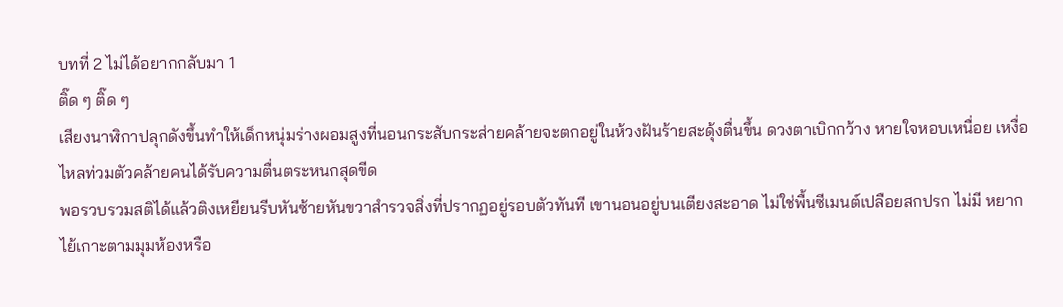บทที่ 2 ไม่ได้อยากกลับมา 1
ติ๊ด ๆ ติ๊ด ๆ
เสียงนาฬิกาปลุกดังขึ้นทำให้เด็กหนุ่มร่างผอมสูงที่นอนกระสับกระส่ายคล้ายจะตกอยู่ในห้วงฝันร้ายสะดุ้งตื่นขึ้น ดวงตาเบิกกว้าง หายใจหอบเหนื่อย เหงื่อไหลท่วมตัวคล้ายคนได้รับความตื่นตระหนกสุดขีด
พอรวบรวมสติได้แล้วติงเหยียนรีบหันซ้ายหันขวาสำรวจสิ่งที่ปรากฏอยู่รอบตัวทันที เขานอนอยู่บนเตียงสะอาด ไม่ใช่พื้นซีเมนต์เปลือยสกปรก ไม่มี หยากไย้เกาะตามมุมห้องหรือ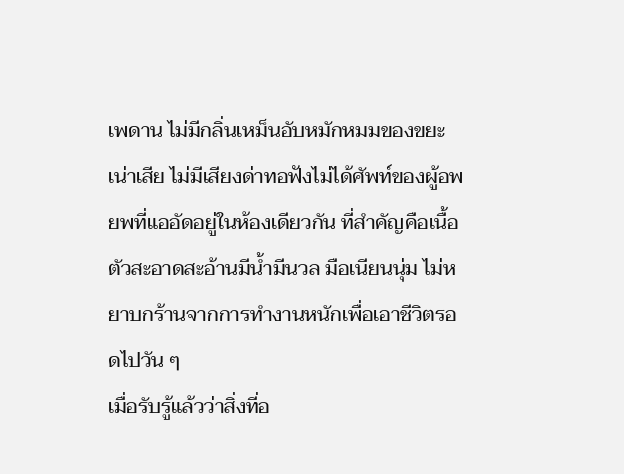เพดาน ไม่มีกลิ่นเหม็นอับหมักหมมของขยะเน่าเสีย ไม่มีเสียงด่าทอฟังไม่ได้ศัพท์ของผู้อพยพที่แออัดอยู่ในห้องเดียวกัน ที่สำคัญคือเนื้อตัวสะอาดสะอ้านมีน้ำมีนวล มือเนียนนุ่ม ไม่หยาบกร้านจากการทำงานหนักเพื่อเอาชีวิตรอดไปวัน ๆ
เมื่อรับรู้แล้วว่าสิ่งที่อ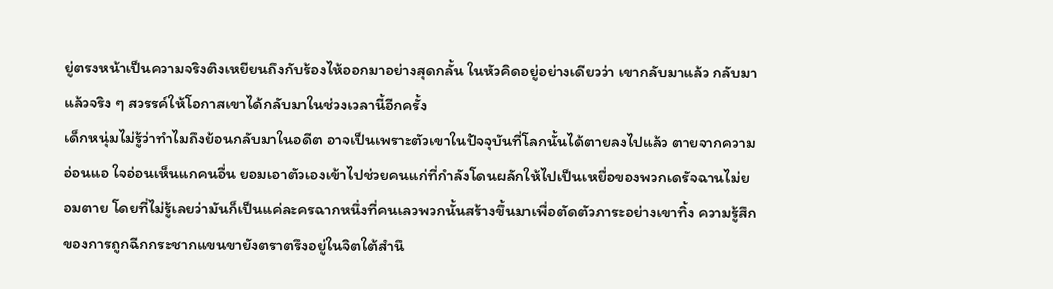ยู่ตรงหน้าเป็นความจริงติงเหยียนถึงกับร้องไห้ออกมาอย่างสุดกลั้น ในหัวคิดอยู่อย่างเดียวว่า เขากลับมาแล้ว กลับมาแล้วจริง ๆ สวรรค์ให้โอกาสเขาได้กลับมาในช่วงเวลานี้อีกครั้ง
เด็กหนุ่มไม่รู้ว่าทำไมถึงย้อนกลับมาในอดีต อาจเป็นเพราะตัวเขาในปัจจุบันที่โลกนั้นได้ตายลงไปแล้ว ตายจากความอ่อนแอ ใจอ่อนเห็นแกคนอื่น ยอมเอาตัวเองเข้าไปช่วยคนแก่ที่กำลังโดนผลักให้ไปเป็นเหยื่อของพวกเดรัจฉานไม่ยอมตาย โดยที่ไม่รู้เลยว่ามันก็เป็นแค่ละครฉากหนึ่งที่คนเลวพวกนั้นสร้างขึ้นมาเพื่อตัดตัวภาระอย่างเขาทิ้ง ความรู้สึกของการถูกฉีกกระชากแขนขายังตราตรึงอยู่ในจิตใต้สำนึ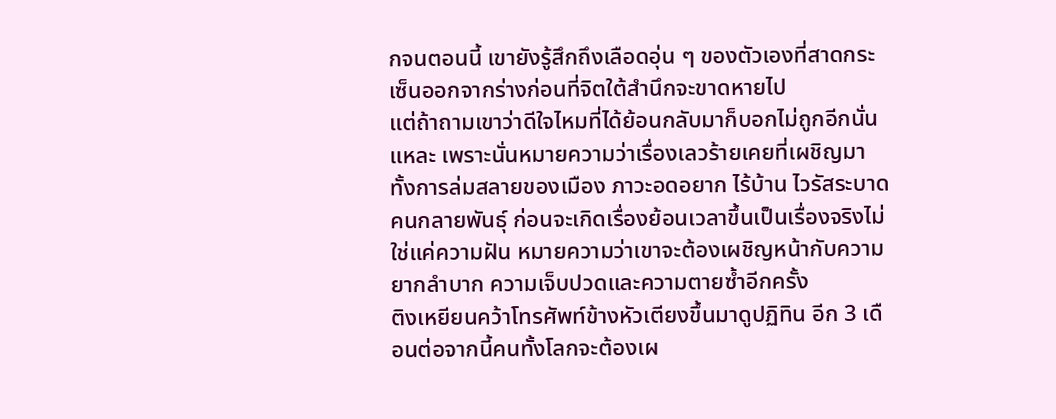กจนตอนนี้ เขายังรู้สึกถึงเลือดอุ่น ๆ ของตัวเองที่สาดกระเซ็นออกจากร่างก่อนที่จิตใต้สำนึกจะขาดหายไป
แต่ถ้าถามเขาว่าดีใจไหมที่ได้ย้อนกลับมาก็บอกไม่ถูกอีกนั่นแหละ เพราะนั่นหมายความว่าเรื่องเลวร้ายเคยที่เผชิญมา ทั้งการล่มสลายของเมือง ภาวะอดอยาก ไร้บ้าน ไวรัสระบาด คนกลายพันธุ์ ก่อนจะเกิดเรื่องย้อนเวลาขึ้นเป็นเรื่องจริงไม่ใช่แค่ความฝัน หมายความว่าเขาจะต้องเผชิญหน้ากับความยากลำบาก ความเจ็บปวดและความตายซ้ำอีกครั้ง
ติงเหยียนคว้าโทรศัพท์ข้างหัวเตียงขึ้นมาดูปฏิทิน อีก 3 เดือนต่อจากนี้คนทั้งโลกจะต้องเผ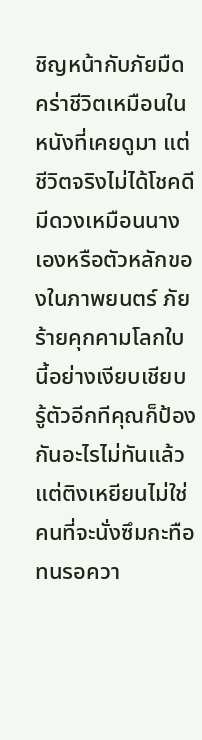ชิญหน้ากับภัยมืดคร่าชีวิตเหมือนในหนังที่เคยดูมา แต่ชีวิตจริงไม่ได้โชคดีมีดวงเหมือนนางเองหรือตัวหลักของในภาพยนตร์ ภัยร้ายคุกคามโลกใบนี้อย่างเงียบเชียบ รู้ตัวอีกทีคุณก็ป้องกันอะไรไม่ทันแล้ว แต่ติงเหยียนไม่ใช่คนที่จะนั่งซึมกะทือทนรอควา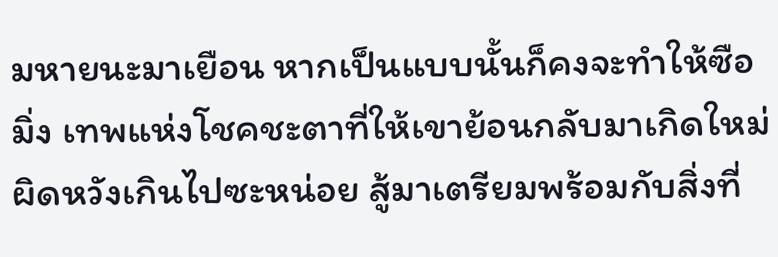มหายนะมาเยือน หากเป็นแบบนั้นก็คงจะทำให้ซือมิ่ง เทพแห่งโชคชะตาที่ให้เขาย้อนกลับมาเกิดใหม่ผิดหวังเกินไปซะหน่อย สู้มาเตรียมพร้อมกับสิ่งที่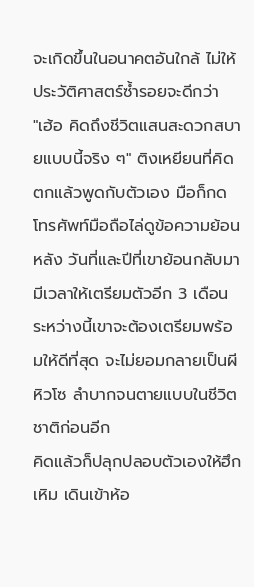จะเกิดขึ้นในอนาคตอันใกล้ ไม่ให้ประวัติศาสตร์ซ้ำรอยจะดีกว่า
"เฮ้อ คิดถึงชีวิตแสนสะดวกสบายแบบนี้จริง ๆ" ติงเหยียนที่คิดตกแล้วพูดกับตัวเอง มือก็กดโทรศัพท์มือถือไล่ดูข้อความย้อนหลัง วันที่และปีที่เขาย้อนกลับมา มีเวลาให้เตรียมตัวอีก 3 เดือน ระหว่างนี้เขาจะต้องเตรียมพร้อมให้ดีที่สุด จะไม่ยอมกลายเป็นผีหิวโซ ลำบากจนตายแบบในชีวิตชาติก่อนอีก
คิดแล้วก็ปลุกปลอบตัวเองให้ฮึกเหิม เดินเข้าห้อ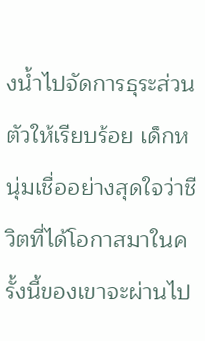งน้ำไปจัดการธุระส่วนตัวให้เรียบร้อย เด็กหนุ่มเชื่ออย่างสุดใจว่าชีวิตที่ได้โอกาสมาในครั้งนี้ของเขาจะผ่านไป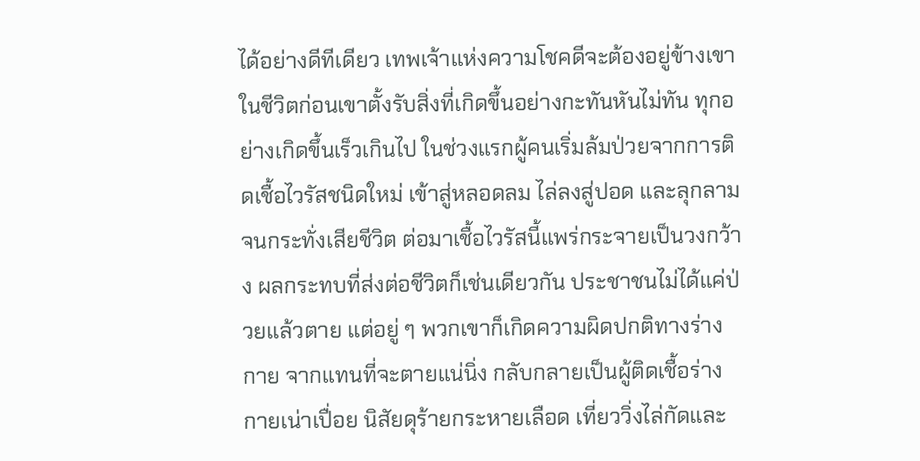ได้อย่างดีทีเดียว เทพเจ้าแห่งความโชคดีจะต้องอยู่ข้างเขา
ในชีวิตก่อนเขาตั้งรับสิ่งที่เกิดขึ้นอย่างกะทันหันไม่ทัน ทุกอย่างเกิดขึ้นเร็วเกินไป ในช่วงแรกผู้คนเริ่มล้มป่วยจากการติดเชื้อไวรัสชนิดใหม่ เข้าสู่หลอดลม ไล่ลงสู่ปอด และลุกลามจนกระทั่งเสียชีวิต ต่อมาเชื้อไวรัสนี้แพร่กระจายเป็นวงกว้าง ผลกระทบที่ส่งต่อชีวิตก็เช่นเดียวกัน ประชาชนไม่ได้แค่ป่วยแล้วตาย แต่อยู่ ๆ พวกเขาก็เกิดความผิดปกติทางร่างกาย จากแทนที่จะตายแน่นิ่ง กลับกลายเป็นผู้ติดเชื้อร่างกายเน่าเปื่อย นิสัยดุร้ายกระหายเลือด เที่ยววิ่งไล่กัดและ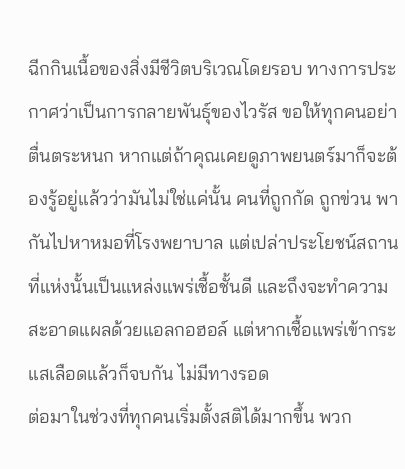ฉีกกินเนื้อของสิ่งมีชีวิตบริเวณโดยรอบ ทางการประกาศว่าเป็นการกลายพันธุ์ของไวรัส ขอให้ทุกคนอย่าตื่นตระหนก หากแต่ถ้าคุณเคยดูภาพยนตร์มาก็จะต้องรู้อยู่แล้วว่ามันไม่ใช่แค่นั้น คนที่ถูกกัด ถูกข่วน พากันไปหาหมอที่โรงพยาบาล แต่เปล่าประโยชน์สถานที่แห่งนั้นเป็นแหล่งแพร่เชื้อชั้นดี และถึงจะทำความสะอาดแผลด้วยแอลกอฮอล์ แต่หากเชื้อแพร่เข้ากระแสเลือดแล้วก็จบกัน ไม่มีทางรอด
ต่อมาในช่วงที่ทุกคนเริ่มตั้งสติได้มากขึ้น พวก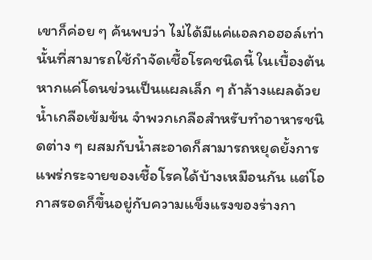เขาก็ค่อย ๆ ค้นพบว่า ไม่ได้มีแค่แอลกอฮอล์เท่านั้นที่สามารถใช้กำจัดเชื้อโรคชนิดนี้ ในเบื้องต้น หากแค่โดนข่วนเป็นแผลเล็ก ๆ ถ้าล้างแผลด้วยน้ำเกลือเข้มข้น จำพวกเกลือสำหรับทำอาหารชนิดต่าง ๆ ผสมกับน้ำสะอาดก็สามารถหยุดยั้งการแพร่กระจายของเชื้อโรคได้บ้างเหมือนกัน แต่โอกาสรอดก็ขึ้นอยู่กับความแข็งแรงของร่างกา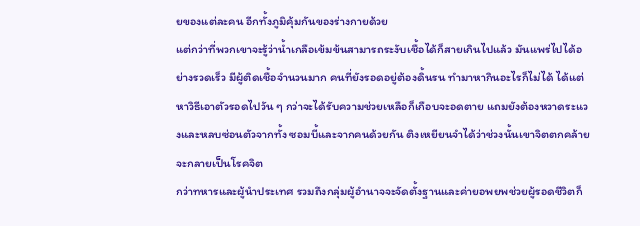ยของแต่ละคน อีกทั้งภูมิคุ้มกันของร่างกายด้วย
แต่กว่าที่พวกเขาจะรู้ว่าน้ำเกลือเข้มข้นสามารถระงับเชื้อได้ก็สายเกินไปแล้ว มันแพร่ไปได้อย่างรวดเร็ว มีผู้ติดเชื้อจำนวนมาก คนที่ยังรอดอยู่ต้องดิ้นรน ทำมาหากินอะไรก็ไม่ได้ ได้แต่หาวิธีเอาตัวรอดไปวัน ๆ กว่าจะได้รับความช่วยเหลือก็เกือบจะอดตาย แถมยังต้องหวาดระแวงและหลบซ่อนตัวจากทั้ง ซอมบี้และจากคนด้วยกัน ติงเหยียนจำได้ว่าช่วงนั้นเขาจิตตกคล้ายจะกลายเป็นโรคจิต
กว่าทหารและผู้นำประเทศ รวมถึงกลุ่มผู้อำนาจจะจัดตั้งฐานและค่ายอพยพช่วยผู้รอดชีวิตก็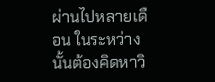ผ่านไปหลายเดือน ในระหว่างนั้นต้องคิดหาวิ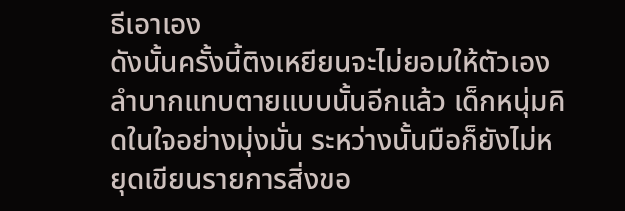ธีเอาเอง
ดังนั้นครั้งนี้ติงเหยียนจะไม่ยอมให้ตัวเองลำบากแทบตายแบบนั้นอีกแล้ว เด็กหนุ่มคิดในใจอย่างมุ่งมั่น ระหว่างนั้นมือก็ยังไม่หยุดเขียนรายการสิ่งขอ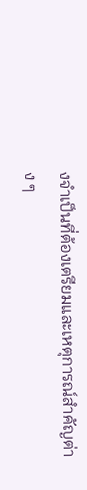งจำเป็นที่ต้องเตรียมและเหตุการณ์สำคัญต่าง ๆ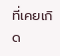ที่เคยเกิด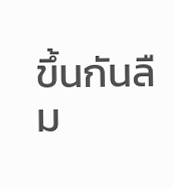ขึ้นกันลืม